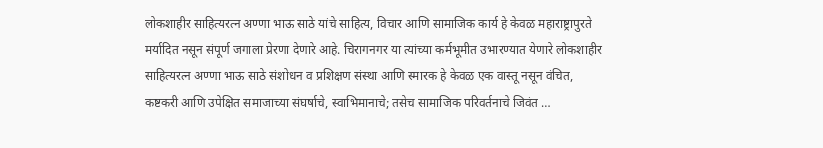लोकशाहीर साहित्यरत्न अण्णा भाऊ साठे यांचे साहित्य, विचार आणि सामाजिक कार्य हे केवळ महाराष्ट्रापुरते मर्यादित नसून संपूर्ण जगाला प्रेरणा देणारे आहे. चिरागनगर या त्यांच्या कर्मभूमीत उभारण्यात येणारे लोकशाहीर साहित्यरत्न अण्णा भाऊ साठे संशोधन व प्रशिक्षण संस्था आणि स्मारक हे केवळ एक वास्तू नसून वंचित, कष्टकरी आणि उपेक्षित समाजाच्या संघर्षाचे, स्वाभिमानाचे; तसेच सामाजिक परिवर्तनाचे जिवंत …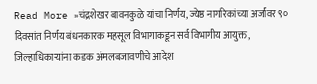Read More »चंद्रशेखर बावनकुळे यांचा निर्णय, ज्येष्ठ नागरिकांच्या अर्जांवर ९० दिवसांत निर्णय बंधनकारक महसूल विभागाकडून सर्व विभागीय आयुक्त, जिल्हाधिकाऱ्यांना कडक अंमलबजावणीचे आदेश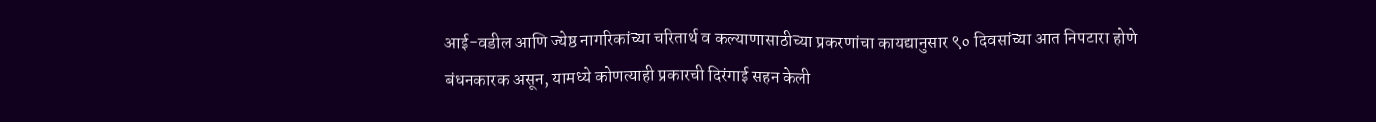आई-वडील आणि ज्येष्ठ नागरिकांच्या चरितार्थ व कल्याणासाठीच्या प्रकरणांचा कायद्यानुसार ९० दिवसांच्या आत निपटारा होणे बंधनकारक असून, यामध्ये कोणत्याही प्रकारची दिरंगाई सहन केली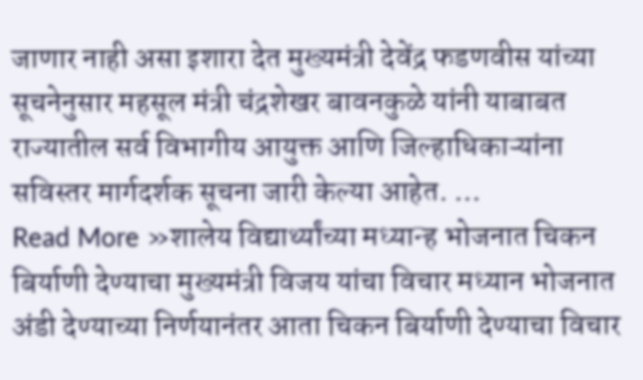जाणार नाही असा इशारा देत मुख्यमंत्री देवेंद्र फडणवीस यांच्या सूचनेनुसार महसूल मंत्री चंद्रशेखर बावनकुळे यांनी याबाबत राज्यातील सर्व विभागीय आयुक्त आणि जिल्हाधिकाऱ्यांना सविस्तर मार्गदर्शक सूचना जारी केल्या आहेत. …
Read More »शालेय विद्यार्थ्यांच्या मध्यान्ह भोजनात चिकन बिर्याणी देण्याचा मुख्यमंत्री विजय यांचा विचार मध्यान भोजनात अंडी देण्याच्या निर्णयानंतर आता चिकन बिर्याणी देण्याचा विचार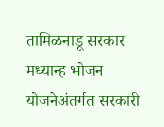तामिळनाडू सरकार मध्यान्ह भोजन योजनेअंतर्गत सरकारी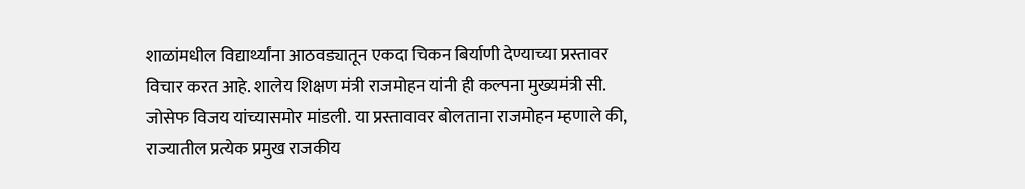शाळांमधील विद्यार्थ्यांना आठवड्यातून एकदा चिकन बिर्याणी देण्याच्या प्रस्तावर विचार करत आहे. शालेय शिक्षण मंत्री राजमोहन यांनी ही कल्पना मुख्यमंत्री सी. जोसेफ विजय यांच्यासमोर मांडली. या प्रस्तावावर बोलताना राजमोहन म्हणाले की, राज्यातील प्रत्येक प्रमुख राजकीय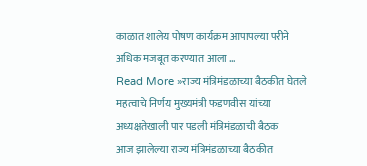काळात शालेय पोषण कार्यक्रम आपापल्या परीने अधिक मजबूत करण्यात आला …
Read More »राज्य मंत्रिमंडळाच्या बैठकीत घेतले महत्वाचे निर्णय मुख्यमंत्री फडणवीस यांच्या अध्यक्षतेखाली पार पडली मंत्रिमंडळाची बैठक
आज झालेल्या राज्य मंत्रिमंडळाच्या बैठकीत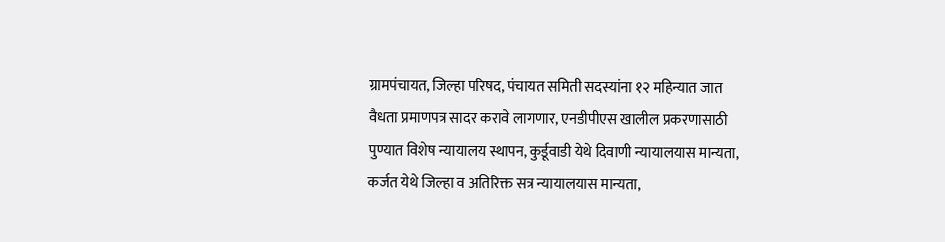ग्रामपंचायत, जिल्हा परिषद, पंचायत समिती सदस्यांना १२ महिन्यात जात वैधता प्रमाणपत्र सादर करावे लागणार, एनडीपीएस खालील प्रकरणासाठी पुण्यात विशेष न्यायालय स्थापन, कुर्डूवाडी येथे दिवाणी न्यायालयास मान्यता, कर्जत येथे जिल्हा व अतिरिक्त सत्र न्यायालयास मान्यता,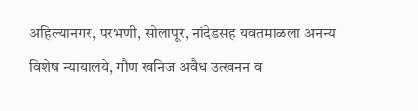अहिल्यानगर, परभणी, सोलापूर, नांदेडसह यवतमाळला अनन्य विशेष न्यायालये, गौण खनिज अवैध उत्खनन व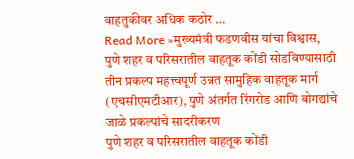वाहतुकीवर अधिक कठोर …
Read More »मुख्यमंत्री फडणवीस यांचा विश्वास, पुणे शहर व परिसरातील वाहतूक कोंडी सोडविण्यासाठी तीन प्रकल्प महत्त्वपूर्ण उन्नत सामुहिक वाहतूक मार्ग (एचसीएमटीआर), पुणे अंतर्गत रिंगरोड आणि बोगद्यांचे जाळे प्रकल्पांचे सादरीकरण
पुणे शहर व परिसरातील वाहतूक कोंडी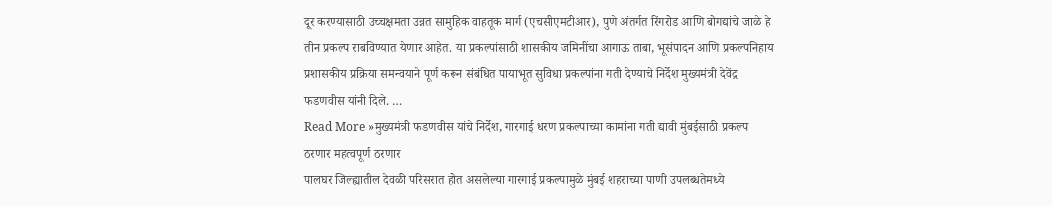दूर करण्यासाठी उच्चक्षमता उन्नत सामुहिक वाहतूक मार्ग (एचसीएमटीआर), पुणे अंतर्गत रिंगरोड आणि बोगद्यांचे जाळे हे तीन प्रकल्प राबविण्यात येणार आहेत. या प्रकल्पांसाठी शासकीय जमिनींचा आगाऊ ताबा, भूसंपादन आणि प्रकल्पनिहाय प्रशासकीय प्रक्रिया समन्वयाने पूर्ण करून संबंधित पायाभूत सुविधा प्रकल्पांना गती देण्याचे निर्देश मुख्यमंत्री देवेंद्र फडणवीस यांनी दिले. …
Read More »मुख्यमंत्री फडणवीस यांचे निर्देश, गारगाई धरण प्रकल्पाच्या कामांना गती द्यावी मुंबईसाठी प्रकल्प ठरणार महत्वपूर्ण ठरणार
पालघर जिल्ह्यातील देवळी परिसरात होत असलेल्या गारगाई प्रकल्पामुळे मुंबई शहराच्या पाणी उपलब्धतेमध्ये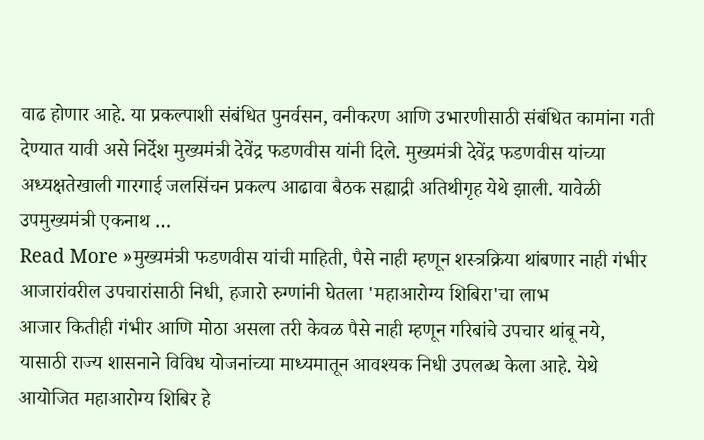वाढ होणार आहे. या प्रकल्पाशी संबंधित पुनर्वसन, वनीकरण आणि उभारणीसाठी संबंधित कामांना गती देण्यात यावी असे निर्देश मुख्यमंत्री देवेंद्र फडणवीस यांनी दिले. मुख्यमंत्री देवेंद्र फडणवीस यांच्या अध्यक्षतेखाली गारगाई जलसिंचन प्रकल्प आढावा बैठक सह्याद्री अतिथीगृह येथे झाली. यावेळी उपमुख्यमंत्री एकनाथ …
Read More »मुख्यमंत्री फडणवीस यांची माहिती, पैसे नाही म्हणून शस्त्रक्रिया थांबणार नाही गंभीर आजारांवरील उपचारांसाठी निधी, हजारो रुग्णांनी घेतला 'महाआरोग्य शिबिरा'चा लाभ
आजार कितीही गंभीर आणि मोठा असला तरी केवळ पैसे नाही म्हणून गरिबांचे उपचार थांबू नये, यासाठी राज्य शासनाने विविध योजनांच्या माध्यमातून आवश्यक निधी उपलब्ध केला आहे. येथे आयोजित महाआरोग्य शिबिर हे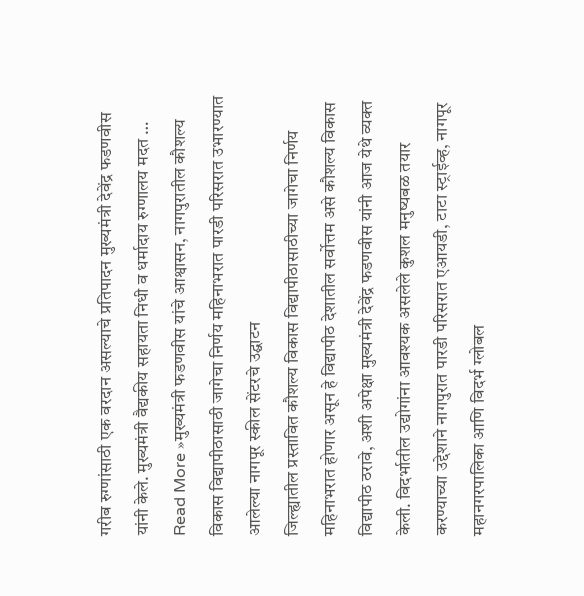गरीब रुग्णांसाठी एक वरदान असल्याचे प्रतिपादन मुख्यमंत्री देवेंद्र फडणवीस यांनी केले. मुख्यमंत्री वैद्यकीय सहायता निधी व धर्मादाय रुग्णालय मदत …
Read More »मुख्यमंत्री फडणवीस यांचे आश्वासन, नागपुरातील कौशल्य विकास विद्यापीठासाठी जागेचा निर्णय महिनाभरात पारडी परिसरात उभारण्यात आलेल्या नागपूर स्कील सेंटरचे उद्घाटन
जिल्ह्यातील प्रस्तावित कौशल्य विकास विद्यापीठासाठीच्या जागेचा निर्णय महिनाभरात होणार असून हे विद्यापीठ देशातील सर्वोत्तम असे कौशल्य विकास विद्यापीठ ठरावे, अशी अपेक्षा मुख्यमंत्री देवेंद्र फडणवीस यांनी आज येथे व्यक्त केली. विदर्भातील उद्योगांना आवश्यक असलेले कुशल मनुष्यबळ तयार करण्याच्या उद्देशाने नागपुरात पारडी परिसरात एआयडी, टाटा स्ट्राईव्ह, नागपूर महानगरपालिका आणि विदर्भ ग्लोबल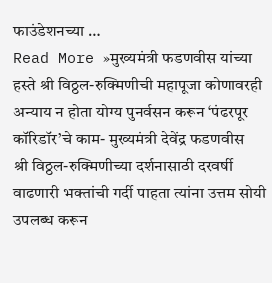फाउंडेशनच्या …
Read More »मुख्यमंत्री फडणवीस यांच्या हस्ते श्री विठ्ठल-रुक्मिणीची महापूजा कोणावरही अन्याय न होता योग्य पुनर्वसन करून ‘पंढरपूर कॉरिडॉर’चे काम- मुख्यमंत्री देवेंद्र फडणवीस
श्री विठ्ठल-रुक्मिणीच्या दर्शनासाठी दरवर्षी वाढणारी भक्तांची गर्दी पाहता त्यांना उत्तम सोयी उपलब्ध करून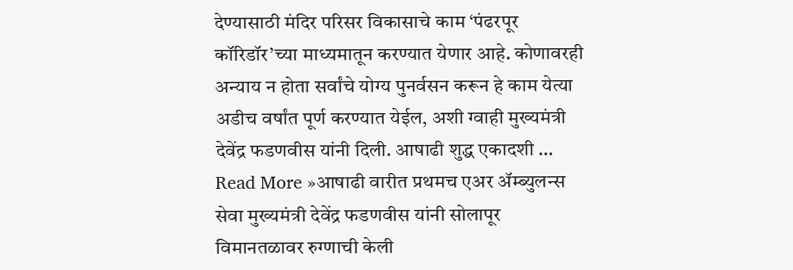देण्यासाठी मंदिर परिसर विकासाचे काम ‘पंढरपूर कॉरिडॉर’च्या माध्यमातून करण्यात येणार आहे. कोणावरही अन्याय न होता सर्वांचे योग्य पुनर्वसन करून हे काम येत्या अडीच वर्षांत पूर्ण करण्यात येईल, अशी ग्वाही मुख्यमंत्री देवेंद्र फडणवीस यांनी दिली. आषाढी शुद्ध एकादशी …
Read More »आषाढी वारीत प्रथमच एअर ॲम्ब्युलन्स सेवा मुख्यमंत्री देवेंद्र फडणवीस यांनी सोलापूर विमानतळावर रुग्णाची केली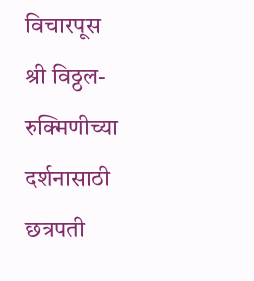विचारपूस
श्री विठ्ठल-रुक्मिणीच्या दर्शनासाठी छत्रपती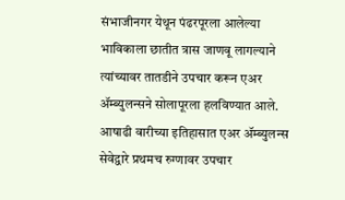संभाजीनगर येथून पंढरपूरला आलेल्या भाविकाला छातीत त्रास जाणवू लागल्याने त्यांच्यावर तातडीने उपचार करून एअर ॲम्ब्युलन्सने सोलापूरला हलविण्यात आले. आषाढी वारीच्या इतिहासात एअर ॲम्ब्युलन्स सेवेद्वारे प्रथमच रुग्णावर उपचार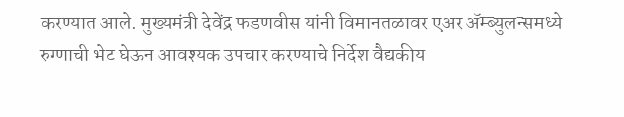करण्यात आले. मुख्यमंत्री देवेंद्र फडणवीस यांनी विमानतळावर एअर ॲम्ब्युलन्समध्ये रुग्णाची भेट घेऊन आवश्यक उपचार करण्याचे निर्देश वैद्यकीय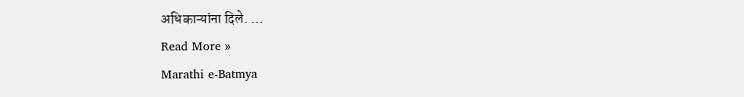अधिकाऱ्यांना दिले. …
Read More »
Marathi e-Batmya